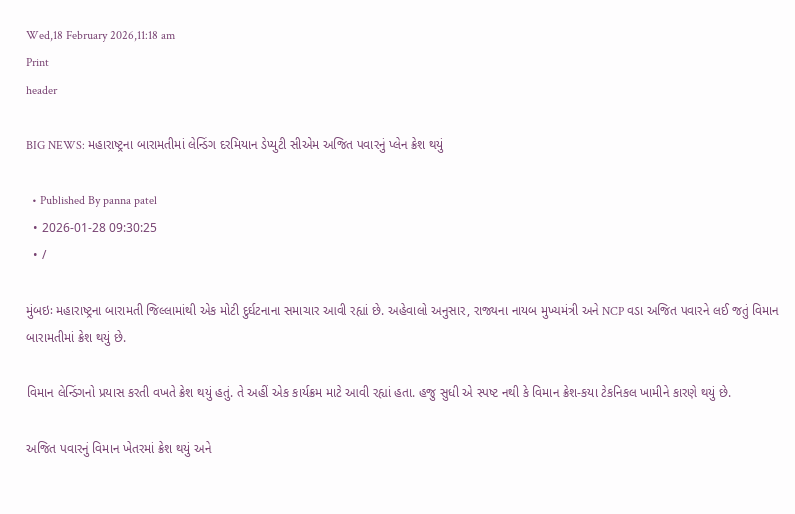Wed,18 February 2026,11:18 am
Print
header

BIG NEWS: મહારાષ્ટ્રના બારામતીમાં લેન્ડિંગ દરમિયાન ડેપ્યુટી સીએમ અજિત પવારનું પ્લેન ક્રેશ થયું

  • Published By panna patel
  • 2026-01-28 09:30:25
  • /

મુંબઇઃ મહારાષ્ટ્રના બારામતી જિલ્લામાંથી એક મોટી દુર્ઘટનાના સમાચાર આવી રહ્યાં છે. અહેવાલો અનુસાર, રાજ્યના નાયબ મુખ્યમંત્રી અને NCP વડા અજિત પવારને લઈ જતું વિમાન બારામતીમાં ક્રેશ થયું છે.

વિમાન લેન્ડિંગનો પ્રયાસ કરતી વખતે ક્રેશ થયું હતું. તે અહીં એક કાર્યક્રમ માટે આવી રહ્યાં હતા. હજુ સુધી એ સ્પષ્ટ નથી કે વિમાન ક્રેશ-કયા ટેકનિકલ ખામીને કારણે થયું છે.

અજિત પવારનું વિમાન ખેતરમાં ક્રેશ થયું અને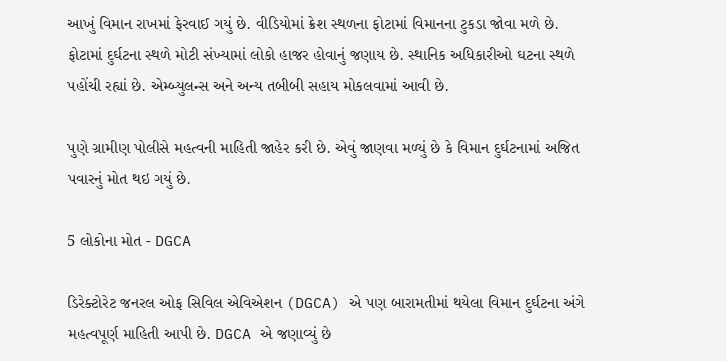આખું વિમાન રાખમાં ફેરવાઈ ગયું છે. વીડિયોમાં ક્રેશ સ્થળના ફોટામાં વિમાનના ટુકડા જોવા મળે છે. ફોટામાં દુર્ઘટના સ્થળે મોટી સંખ્યામાં લોકો હાજર હોવાનું જણાય છે. સ્થાનિક અધિકારીઓ ઘટના સ્થળે પહોંચી રહ્યાં છે. એમ્બ્યુલન્સ અને અન્ય તબીબી સહાય મોકલવામાં આવી છે.

પુણે ગ્રામીણ પોલીસે મહત્વની માહિતી જાહેર કરી છે. એવું જાણવા મળ્યું છે કે વિમાન દુર્ઘટનામાં અજિત પવારનું મોત થઇ ગયું છે.

5 લોકોના મોત - DGCA

ડિરેક્ટોરેટ જનરલ ઓફ સિવિલ એવિએશન (DGCA) એ પણ બારામતીમાં થયેલા વિમાન દુર્ઘટના અંગે મહત્વપૂર્ણ માહિતી આપી છે. DGCA એ જણાવ્યું છે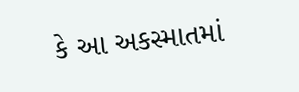કે આ અકસ્માતમાં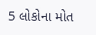5 લોકોના મોત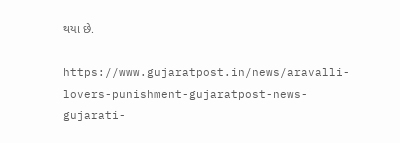થયા છે.

https://www.gujaratpost.in/news/aravalli-lovers-punishment-gujaratpost-news-gujarati-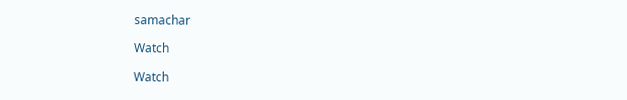samachar

Watch

Watch